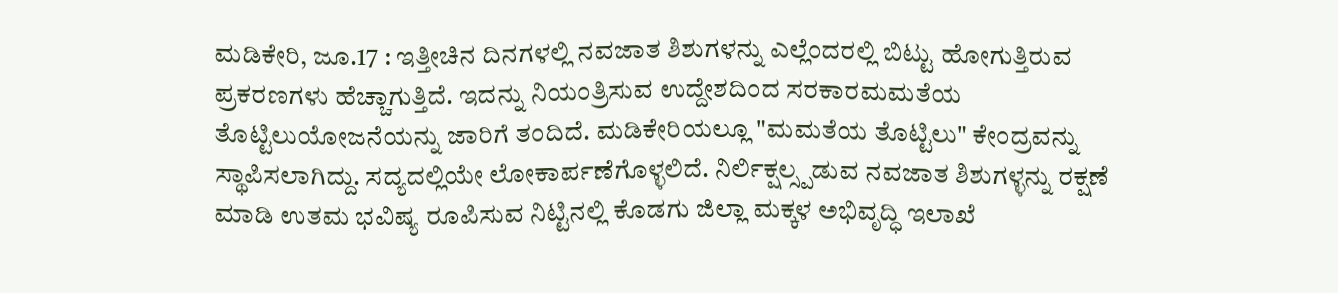ಮಡಿಕೇರಿ, ಜೂ.17 : ಇತ್ತೀಚಿನ ದಿನಗಳಲ್ಲಿ ನವಜಾತ ಶಿಶುಗಳನ್ನು ಎಲ್ಲೆಂದರಲ್ಲಿ ಬಿಟ್ಟು ಹೋಗುತ್ತಿರುವ ಪ್ರಕರಣಗಳು ಹೆಚ್ಚಾಗುತ್ತಿದೆ. ಇದನ್ನು ನಿಯಂತ್ರಿಸುವ ಉದ್ದೇಶದಿಂದ ಸರಕಾರಮಮತೆಯ ತೊಟ್ಟಿಲುಯೋಜನೆಯನ್ನು ಜಾರಿಗೆ ತಂದಿದೆ. ಮಡಿಕೇರಿಯಲ್ಲೂ "ಮಮತೆಯ ತೊಟ್ಟಿಲು" ಕೇಂದ್ರವನ್ನು ಸ್ಥಾಪಿಸಲಾಗಿದ್ದು. ಸದ್ಯದಲ್ಲಿಯೇ ಲೋಕಾರ್ಪಣೆಗೊಳ್ಳಲಿದೆ. ನಿರ್ಲಿಕ್ಷಲ್ಸ್ಪಡುವ ನವಜಾತ ಶಿಶುಗಳ್ಳನ್ನು ರಕ್ಷಣೆ ಮಾಡಿ ಉತಮ ಭವಿಷ್ಯ ರೂಪಿಸುವ ನಿಟ್ಟಿನಲ್ಲಿ ಕೊಡಗು ಜಿಲ್ಲಾ ಮಕ್ಕಳ ಅಭಿವೃದ್ಧಿ ಇಲಾಖೆ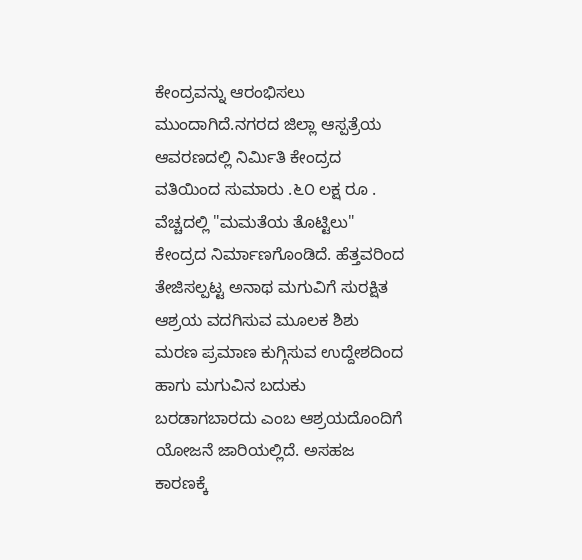ಕೇಂದ್ರವನ್ನು ಆರಂಭಿಸಲು ಮುಂದಾಗಿದೆ.ನಗರದ ಜಿಲ್ಲಾ ಆಸ್ಪತ್ರೆಯ ಆವರಣದಲ್ಲಿ ನಿರ್ಮಿತಿ ಕೇಂದ್ರದ ವತಿಯಿಂದ ಸುಮಾರು .೬೦ ಲಕ್ಷ ರೂ . ವೆಚ್ಚದಲ್ಲಿ "ಮಮತೆಯ ತೊಟ್ಟಿಲು" ಕೇಂದ್ರದ ನಿರ್ಮಾಣಗೊಂಡಿದೆ. ಹೆತ್ತವರಿಂದ ತೇಜಿಸಲ್ಪಟ್ಟ ಅನಾಥ ಮಗುವಿಗೆ ಸುರಕ್ಷಿತ ಆಶ್ರಯ ವದಗಿಸುವ ಮೂಲಕ ಶಿಶು ಮರಣ ಪ್ರಮಾಣ ಕುಗ್ಗಿಸುವ ಉದ್ದೇಶದಿಂದ ಹಾಗು ಮಗುವಿನ ಬದುಕು ಬರಡಾಗಬಾರದು ಎಂಬ ಆಶ್ರಯದೊಂದಿಗೆ ಯೋಜನೆ ಜಾರಿಯಲ್ಲಿದೆ. ಅಸಹಜ ಕಾರಣಕ್ಕೆ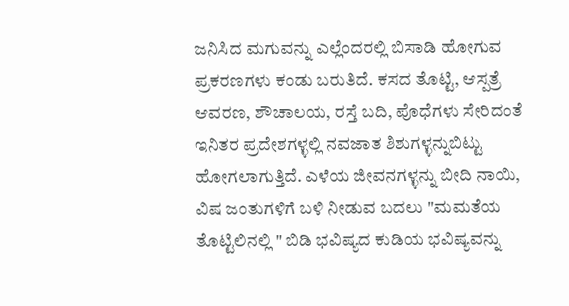ಜನಿಸಿದ ಮಗುವನ್ನು ಎಲ್ಲೆಂದರಲ್ಲಿ ಬಿಸಾಡಿ ಹೋಗುವ ಪ್ರಕರಣಗಳು ಕಂಡು ಬರುತಿದೆ. ಕಸದ ತೊಟ್ಟಿ, ಆಸ್ಪತ್ರೆ ಆವರಣ, ಶೌಚಾಲಯ, ರಸ್ತೆ ಬದಿ, ಪೊಧೆಗಳು ಸೇರಿದಂತೆ ಇನಿತರ ಪ್ರದೇಶಗಳ್ಳಲ್ಲಿ ನವಜಾತ ಶಿಶುಗಳ್ಳನ್ನುಬಿಟ್ಟು ಹೋಗಲಾಗುತ್ತಿದೆ. ಎಳೆಯ ಜೀವನಗಳ್ಳನ್ನು ಬೀದಿ ನಾಯಿ, ವಿಷ ಜಂತುಗಳಿಗೆ ಬಳಿ ನೀಡುವ ಬದಲು "ಮಮತೆಯ ತೊಟ್ಟಿಲಿನಲ್ಲಿ " ಬಿಡಿ ಭವಿಷ್ಯದ ಕುಡಿಯ ಭವಿಷ್ಯವನ್ನು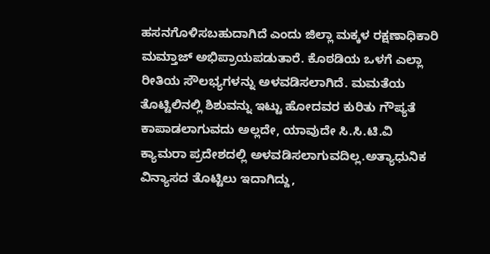ಹಸನಗೊಳಿಸಬಹುದಾಗಿದೆ ಎಂದು ಜಿಲ್ಲಾ ಮಕ್ಕಳ ರಕ್ಷಣಾಧಿಕಾರಿ ಮಮ್ತಾಜ್ ಅಭಿಪ್ರಾಯಪಡುತಾರೆ. ಕೊಠಡಿಯ ಒಳಗೆ ಎಲ್ಲಾ ರೀತಿಯ ಸೌಲಭ್ಯಗಳನ್ನು ಅಳವಡಿಸಲಾಗಿದೆ. ಮಮತೆಯ ತೊಟ್ಟಿಲಿನಲ್ಲಿ ಶಿಶುವನ್ನು ಇಟ್ಟು ಹೋದವರ ಕುರಿತು ಗೌಪ್ಯತೆ ಕಾಪಾಡಲಾಗುವದು ಅಲ್ಲದೇ, ಯಾವುದೇ ಸಿ.ಸಿ.ಟಿ.ವಿ ಕ್ಯಾಮರಾ ಪ್ರದೇಶದಲ್ಲಿ ಅಳವಡಿಸಲಾಗುವದಿಲ್ಲ.ಅತ್ಯಾಧುನಿಕ ವಿನ್ಯಾಸದ ತೊಟ್ಟಿಲು ಇದಾಗಿದ್ದು,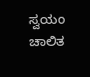ಸ್ವಯಂ ಚಾಲಿತ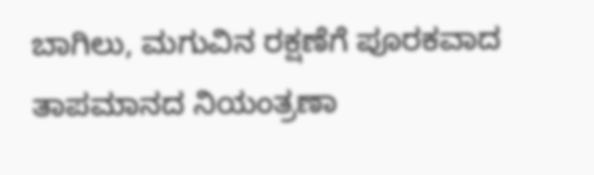ಬಾಗಿಲು, ಮಗುವಿನ ರಕ್ಷಣೆಗೆ ಪೂರಕವಾದ ತಾಪಮಾನದ ನಿಯಂತ್ರಣಾ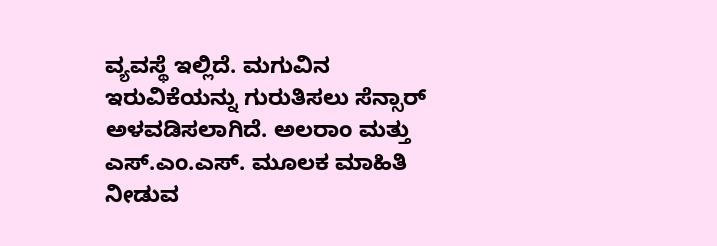ವ್ಯವಸ್ಥೆ ಇಲ್ಲಿದೆ. ಮಗುವಿನ ಇರುವಿಕೆಯನ್ನು ಗುರುತಿಸಲು ಸೆನ್ಸಾರ್ ಅಳವಡಿಸಲಾಗಿದೆ. ಅಲರಾಂ ಮತ್ತು ಎಸ್.ಎಂ.ಎಸ್. ಮೂಲಕ ಮಾಹಿತಿ ನೀಡುವ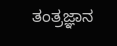ತಂತ್ರಜ್ಞಾನ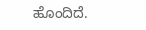ಹೊಂದಿದೆ.